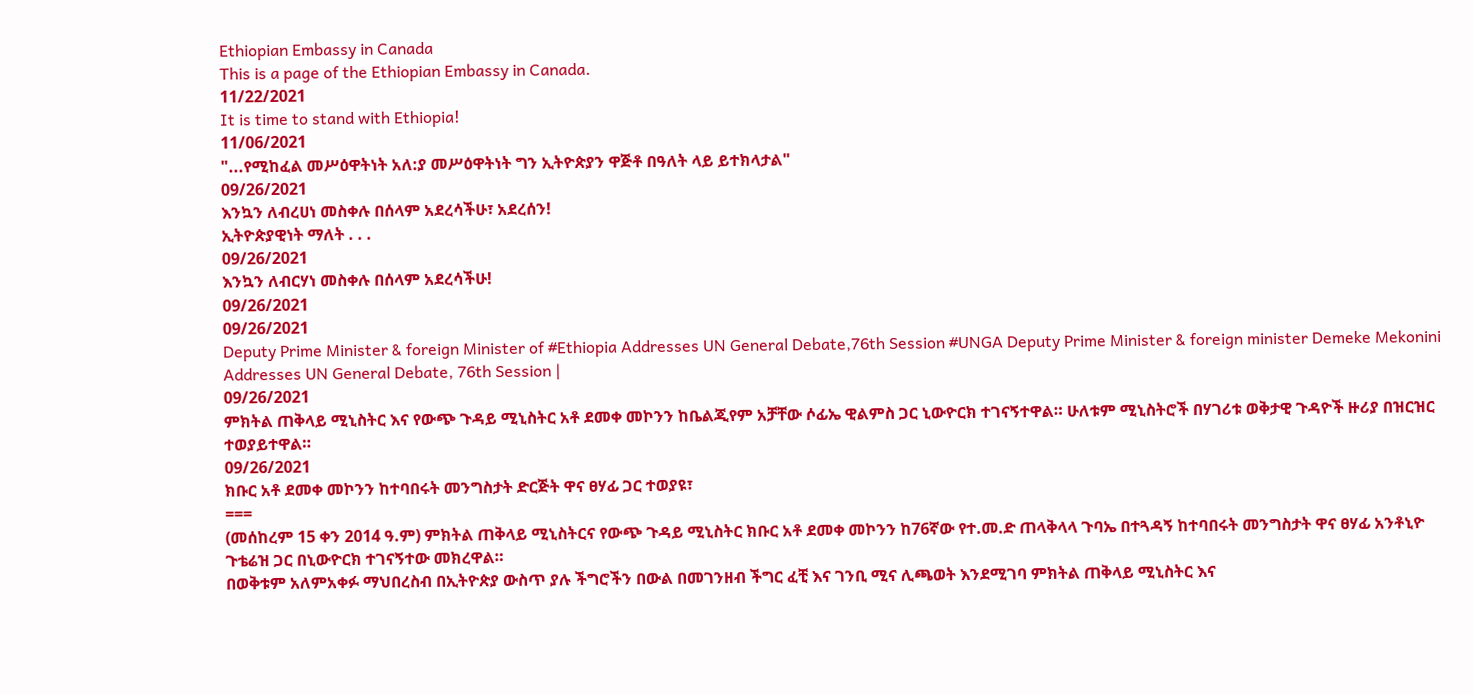Ethiopian Embassy in Canada
This is a page of the Ethiopian Embassy in Canada.
11/22/2021
It is time to stand with Ethiopia!
11/06/2021
"...የሚከፈል መሥዕዋትነት አለ:ያ መሥዕዋትነት ግን ኢትዮጵያን ዋጅቶ በዓለት ላይ ይተክላታል"
09/26/2021
እንኳን ለብረሀነ መስቀሉ በሰላም አደረሳችሁ፣ አደረሰን!
ኢትዮጵያዊነት ማለት . . .
09/26/2021
እንኳን ለብርሃነ መስቀሉ በሰላም አደረሳችሁ!
09/26/2021
09/26/2021
Deputy Prime Minister & foreign Minister of #Ethiopia Addresses UN General Debate,76th Session #UNGA Deputy Prime Minister & foreign minister Demeke Mekonini Addresses UN General Debate, 76th Session |
09/26/2021
ምክትል ጠቅላይ ሚኒስትር እና የውጭ ጉዳይ ሚኒስትር አቶ ደመቀ መኮንን ከቤልጂየም አቻቸው ሶፊኤ ዊልምስ ጋር ኒውዮርክ ተገናኝተዋል። ሁለቱም ሚኒስትሮች በሃገሪቱ ወቅታዊ ጉዳዮች ዙሪያ በዝርዝር ተወያይተዋል።
09/26/2021
ክቡር አቶ ደመቀ መኮንን ከተባበሩት መንግስታት ድርጅት ዋና ፀሃፊ ጋር ተወያዩ፣
===
(መሰከረም 15 ቀን 2014 ዓ.ም) ምክትል ጠቅላይ ሚኒስትርና የውጭ ጉዳይ ሚኒስትር ክቡር አቶ ደመቀ መኮንን ከ76ኛው የተ.መ.ድ ጠላቅላላ ጉባኤ በተጓዳኝ ከተባበሩት መንግስታት ዋና ፀሃፊ አንቶኒዮ ጉቴሬዝ ጋር በኒውዮርክ ተገናኝተው መክረዋል።
በወቅቱም አለምአቀፉ ማህበረስብ በኢትዮጵያ ውስጥ ያሉ ችግሮችን በውል በመገንዘብ ችግር ፈቺ እና ገንቢ ሚና ሊጫወት እንደሚገባ ምክትል ጠቅላይ ሚኒስትር እና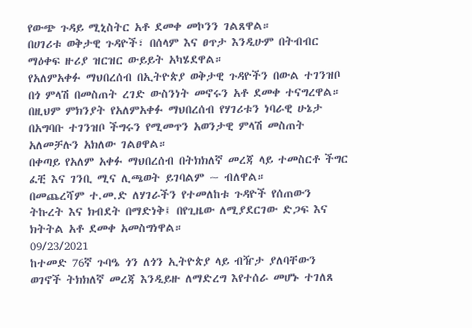የውጭ ጉዳይ ሚኒስትር አቶ ደመቀ መኮንን ገልጸዋል።
በሀገሪቱ ወቅታዊ ጉዳዮች፣ በሰላም እና ፀጥታ እንዲሁም በትብብር ማዕቀፍ ዙሪያ ዝርዝር ውይይት አካሄደዋል።
የአለምአቀፉ ማህበረሰብ በኢትዮጵያ ወቅታዊ ጉዳዮችን በውል ተገንዝቦ በጎ ምላሽ በመስጠት ረገድ ውስንነት መኖሩን አቶ ደመቀ ተናግረዋል።
በዚህም ምክንያት የአለምአቀፉ ማህበረሰብ የሃገሪቱን ነባራዊ ሁኔታ በአግባቡ ተገንዝቦ ችግሩን የሚመጥን አወንታዊ ምላሽ መስጠት አለመቻሉን አክለው ገልፀዋል።
በቀጣይ የአለም አቀፉ ማህበረሰብ በትክክለኛ መረጃ ላይ ተመስርቶ ችግር ፈቺ እና ገንቢ ሚና ሊጫወት ይገባልም ~ ብለዋል።
በመጨረሻም ተ.መ.ድ ለሃገራችን የተመለከቱ ጉዳዮች የሰጠውን ትኩረት እና ክብደት በማድነቅ፤ በየጊዜው ለሚያደርገው ድጋፍ እና ክትትል አቶ ደመቀ አመስግነዋል።
09/23/2021
ከተመድ 76ኛ ጉባዔ ጎን ለጎን ኢትዮጵያ ላይ ብዥታ ያለባቸውን ወገኖች ትክክለኛ መረጃ እንዲይዙ ለማድረግ እየተሰራ መሆኑ ተገለጸ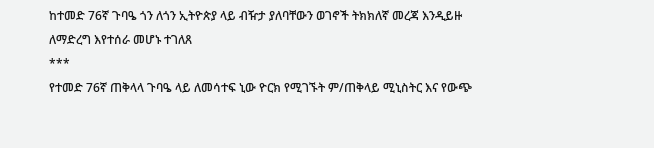ከተመድ 76ኛ ጉባዔ ጎን ለጎን ኢትዮጵያ ላይ ብዥታ ያለባቸውን ወገኖች ትክክለኛ መረጃ እንዲይዙ ለማድረግ እየተሰራ መሆኑ ተገለጸ
***
የተመድ 76ኛ ጠቅላላ ጉባዔ ላይ ለመሳተፍ ኒው ዮርክ የሚገኙት ም/ጠቅላይ ሚኒስትር እና የውጭ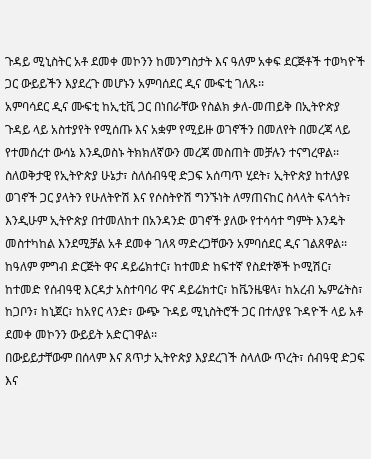ጉዳይ ሚኒስትር አቶ ደመቀ መኮንን ከመንግስታት እና ዓለም አቀፍ ደርጅቶች ተወካዮች ጋር ውይይችን እያደረጉ መሆኑን አምባሰደር ዲና ሙፍቲ ገለጹ፡፡
አምባሳደር ዲና ሙፍቲ ከኢቲቪ ጋር በነበራቸው የስልክ ቃለ-መጠይቅ በኢትዮጵያ ጉዳይ ላይ አስተያየት የሚሰጡ እና አቋም የሚይዙ ወገኖችን በመለየት በመረጃ ላይ የተመሰረተ ውሳኔ እንዲወስኑ ትክክለኛውን መረጃ መስጠት መቻሉን ተናግረዋል፡፡
ስለወቅታዊ የኢትዮጵያ ሁኔታ፣ ስለሰብዓዊ ድጋፍ አሰጣጥ ሂደት፣ ኢትዮጵያ ከተለያዩ ወገኖች ጋር ያላትን የሁለትዮሽ እና የሶስትዮሽ ግንኙነት ለማጠናከር ስላላት ፍላጎት፣ እንዲሁም ኢትዮጵያ በተመለከተ በአንዳንድ ወገኖች ያለው የተሳሳተ ግምት እንዴት መስተካከል እንደሚቻል አቶ ደመቀ ገለጻ ማድረጋቸውን አምባሰደር ዲና ገልጸዋል፡፡
ከዓለም ምግብ ድርጅት ዋና ዳይሬክተር፣ ከተመድ ከፍተኛ የስደተኞች ኮሚሽር፣ ከተመድ የሰብዓዊ እርዳታ አስተባባሪ ዋና ዳይሬክተር፣ ከቬንዜዌላ፣ ከአረብ ኤምሬትስ፣ ከጋቦን፣ ከኒጀር፣ ከአየር ላንድ፣ ውጭ ጉዳይ ሚኒስትሮች ጋር በተለያዩ ጉዳዮች ላይ አቶ ደመቀ መኮንን ውይይት አድርገዋል፡፡
በውይይታቸውም በሰላም እና ጸጥታ ኢትዮጵያ እያደረገች ስላለው ጥረት፣ ሰብዓዊ ድጋፍ እና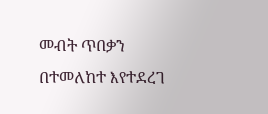መብት ጥበቃን በተመለከተ እየተደረገ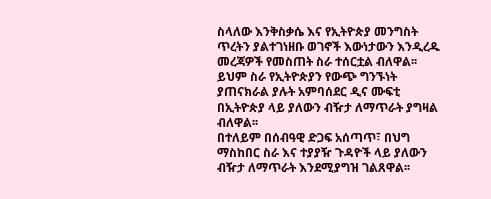ስላለው እንቅስቃሴ እና የኢትዮጵያ መንግስት ጥረትን ያልተገነዘቡ ወገኖች እውነታውን እንዲረዱ መረጃዎች የመስጠት ስራ ተሰርቷል ብለዋል፡፡
ይህም ስራ የኢትዮጵያን የውጭ ግንኙነት ያጠናክራል ያሉት አምባሰደር ዲና ሙፍቲ በኢትዮጵያ ላይ ያለውን ብዥታ ለማጥራት ያግዛል ብለዋል፡፡
በተለይም በሰብዓዊ ድጋፍ አሰጣጥ፣ በህግ ማስከበር ስራ እና ተያያዥ ጉዳዮች ላይ ያለውን ብዥታ ለማጥራት እንደሚያግዝ ገልጸዋል፡፡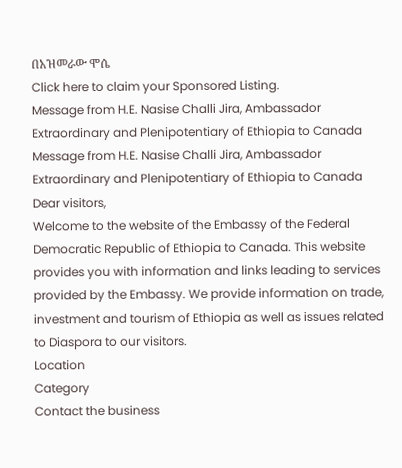በአዝመራው ሞሴ
Click here to claim your Sponsored Listing.
Message from H.E. Nasise Challi Jira, Ambassador Extraordinary and Plenipotentiary of Ethiopia to Canada
Message from H.E. Nasise Challi Jira, Ambassador Extraordinary and Plenipotentiary of Ethiopia to Canada
Dear visitors,
Welcome to the website of the Embassy of the Federal Democratic Republic of Ethiopia to Canada. This website provides you with information and links leading to services provided by the Embassy. We provide information on trade, investment and tourism of Ethiopia as well as issues related to Diaspora to our visitors.
Location
Category
Contact the business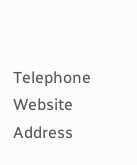Telephone
Website
Address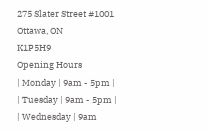275 Slater Street #1001
Ottawa, ON
K1P5H9
Opening Hours
| Monday | 9am - 5pm |
| Tuesday | 9am - 5pm |
| Wednesday | 9am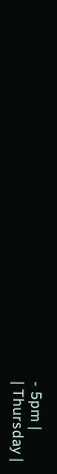- 5pm |
| Thursday |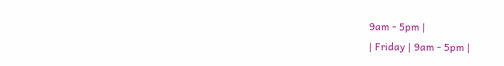9am - 5pm |
| Friday | 9am - 5pm |